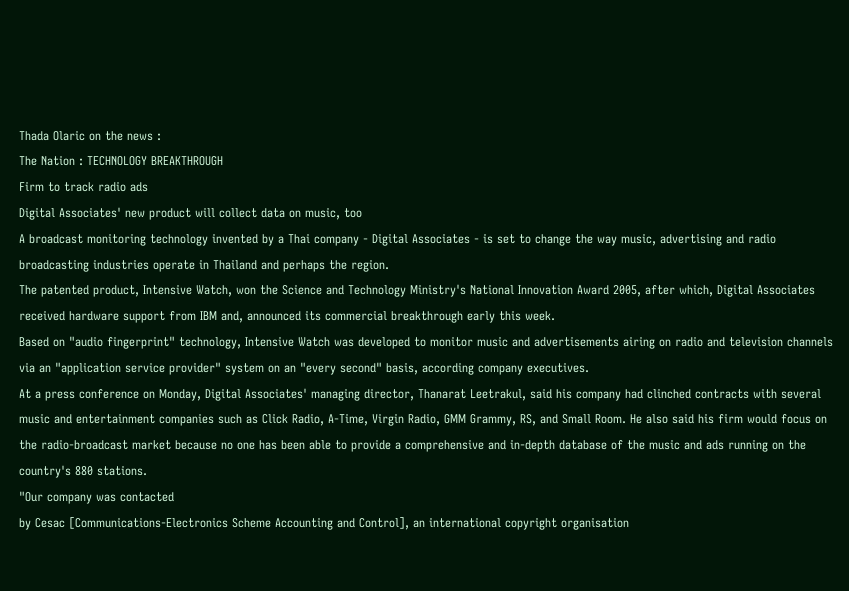Thada Olaric on the news :
The Nation : TECHNOLOGY BREAKTHROUGH
Firm to track radio ads
Digital Associates' new product will collect data on music, too
A broadcast monitoring technology invented by a Thai company - Digital Associates - is set to change the way music, advertising and radio broadcasting industries operate in Thailand and perhaps the region.
The patented product, Intensive Watch, won the Science and Technology Ministry's National Innovation Award 2005, after which, Digital Associates received hardware support from IBM and, announced its commercial breakthrough early this week.
Based on "audio fingerprint" technology, Intensive Watch was developed to monitor music and advertisements airing on radio and television channels via an "application service provider" system on an "every second" basis, according company executives.
At a press conference on Monday, Digital Associates' managing director, Thanarat Leetrakul, said his company had clinched contracts with several music and entertainment companies such as Click Radio, A-Time, Virgin Radio, GMM Grammy, RS, and Small Room. He also said his firm would focus on the radio-broadcast market because no one has been able to provide a comprehensive and in-depth database of the music and ads running on the country's 880 stations.
"Our company was contacted
by Cesac [Communications-Electronics Scheme Accounting and Control], an international copyright organisation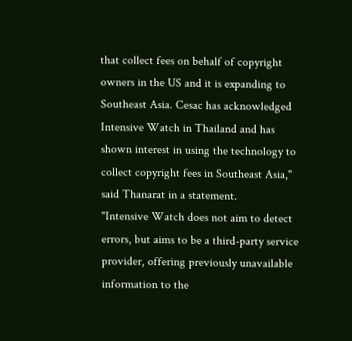that collect fees on behalf of copyright owners in the US and it is expanding to Southeast Asia. Cesac has acknowledged Intensive Watch in Thailand and has shown interest in using the technology to collect copyright fees in Southeast Asia," said Thanarat in a statement.
"Intensive Watch does not aim to detect errors, but aims to be a third-party service provider, offering previously unavailable information to the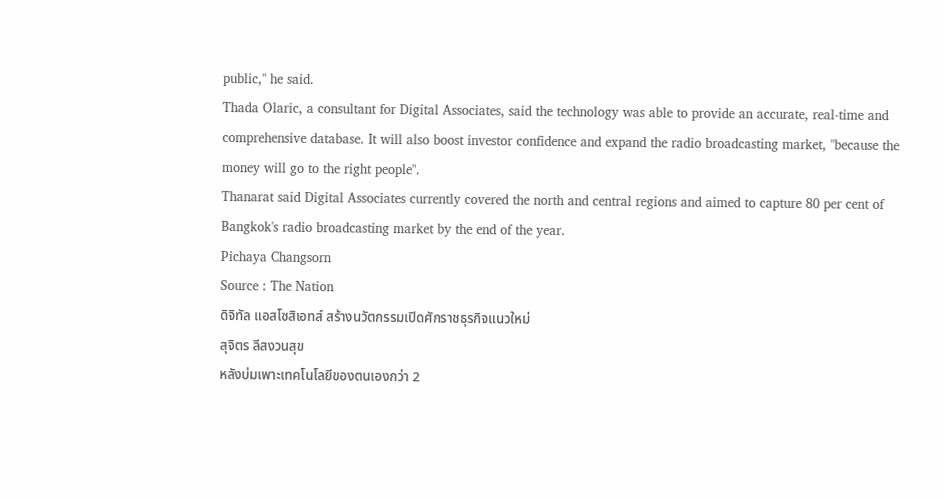public," he said.
Thada Olaric, a consultant for Digital Associates, said the technology was able to provide an accurate, real-time and comprehensive database. It will also boost investor confidence and expand the radio broadcasting market, "because the money will go to the right people".
Thanarat said Digital Associates currently covered the north and central regions and aimed to capture 80 per cent of Bangkok's radio broadcasting market by the end of the year.
Pichaya Changsorn
Source : The Nation
ดิจิทัล แอสโซสิเอทส์ สร้างนวัตกรรมเปิดศักราชธุรกิจแนวใหม่
สุจิตร ลีสงวนสุข
หลังบ่มเพาะเทคโนโลยีของตนเองกว่า 2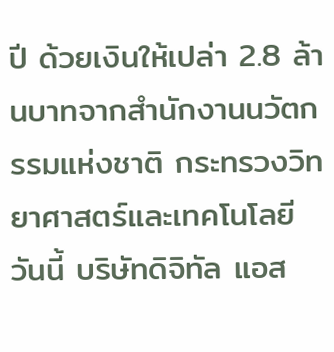ปี ด้วยเงินให้เปล่า 2.8 ล้านบาทจากสำนักงานนวัตกรรมแห่งชาติ กระทรวงวิทยาศาสตร์และเทคโนโลยี วันนี้ บริษัทดิจิทัล แอส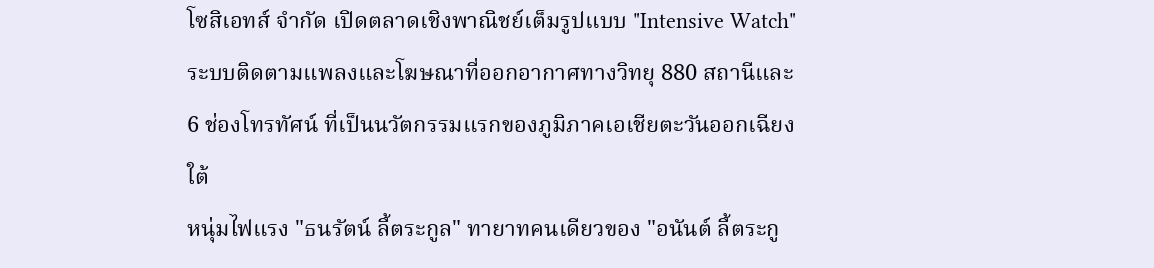โซสิเอทส์ จำกัด เปิดตลาดเชิงพาณิชย์เต็มรูปแบบ "Intensive Watch" ระบบติดตามแพลงและโฆษณาที่ออกอากาศทางวิทยุ 880 สถานีและ 6 ช่องโทรทัศน์ ที่เป็นนวัตกรรมแรกของภูมิภาคเอเชียตะวันออกเฉียงใต้
หนุ่มไฟแรง "ธนรัตน์ ลี้ตระกูล" ทายาทคนเดียวของ "อนันต์ ลี้ตระกู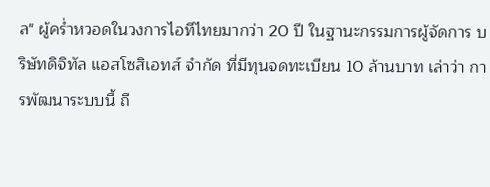ล" ผู้คร่ำหวอดในวงการไอทีไทยมากว่า 20 ปี ในฐานะกรรมการผู้จัดการ บริษัทดิจิทัล แอสโซสิเอทส์ จำกัด ที่มีทุนจดทะเบียน 10 ล้านบาท เล่าว่า การพัฒนาระบบนี้ ถื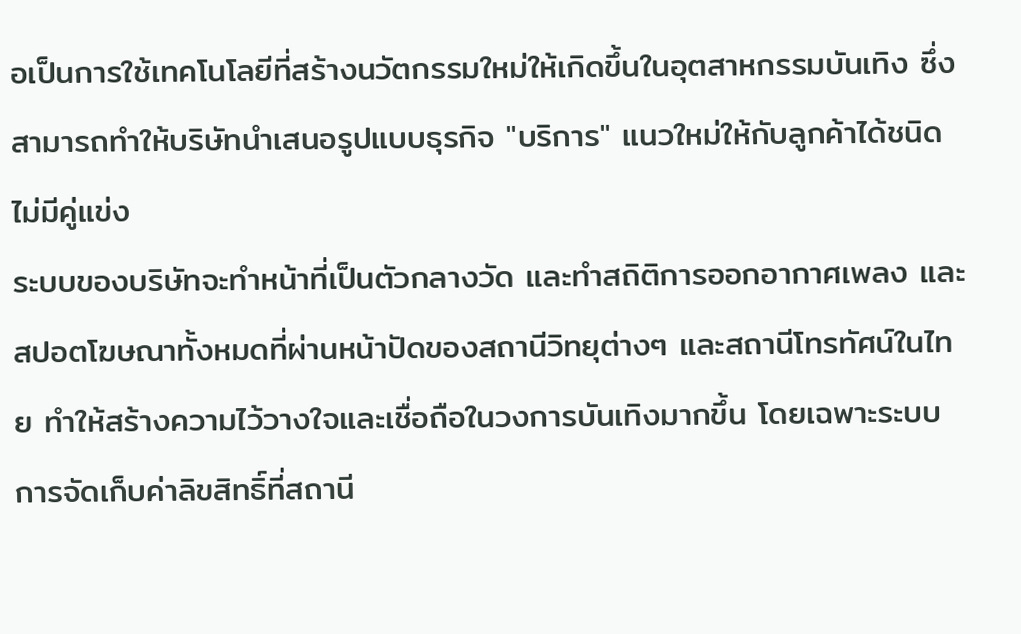อเป็นการใช้เทคโนโลยีที่สร้างนวัตกรรมใหม่ให้เกิดขึ้นในอุตสาหกรรมบันเทิง ซึ่งสามารถทำให้บริษัทนำเสนอรูปแบบธุรกิจ "บริการ" แนวใหม่ให้กับลูกค้าได้ชนิดไม่มีคู่แข่ง
ระบบของบริษัทจะทำหน้าที่เป็นตัวกลางวัด และทำสถิติการออกอากาศเพลง และสปอตโฆษณาทั้งหมดที่ผ่านหน้าปัดของสถานีวิทยุต่างๆ และสถานีโทรทัศน์ในไทย ทำให้สร้างความไว้วางใจและเชื่อถือในวงการบันเทิงมากขึ้น โดยเฉพาะระบบการจัดเก็บค่าลิขสิทธิ์ที่สถานี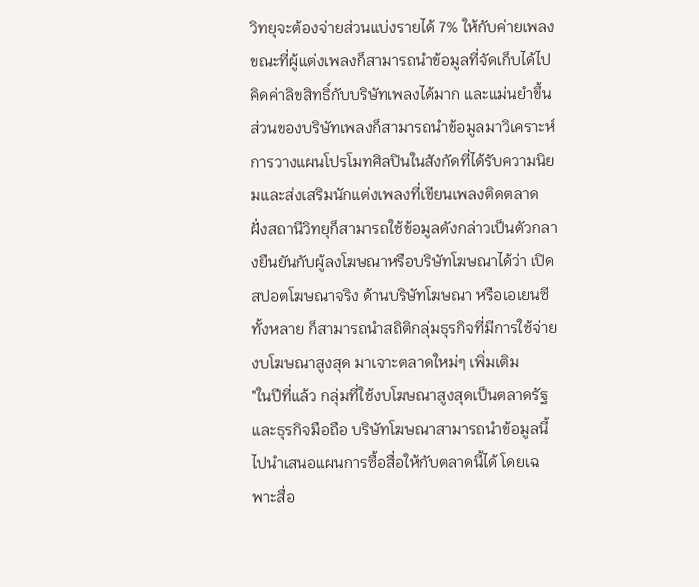วิทยุจะต้องจ่ายส่วนแบ่งรายได้ 7% ให้กับค่ายเพลง ขณะที่ผู้แต่งเพลงก็สามารถนำข้อมูลที่จัดเก็บได้ไปคิดค่าลิขสิทธิ์กับบริษัทเพลงได้มาก และแม่นยำขึ้น
ส่วนของบริษัทเพลงก็สามารถนำข้อมูลมาวิเคราะห์การวางแผนโปรโมทศิลปินในสังกัดที่ได้รับความนิยมและส่งเสริมนักแต่งเพลงที่เขียนเพลงติดตลาด ฝั่งสถานีวิทยุก็สามารถใช้ข้อมูลดังกล่าวเป็นตัวกลางยืนยันกับผู้ลงโฆษณาหรือบริษัทโฆษณาได้ว่า เปิดสปอตโฆษณาจริง ด้านบริษัทโฆษณา หรือเอเยนซีทั้งหลาย ก็สามารถนำสถิติกลุ่มธุรกิจที่มีการใช้จ่ายงบโฆษณาสูงสุด มาเจาะตลาดใหม่ๆ เพิ่มเติม
"ในปีที่แล้ว กลุ่มที่ใช้งบโฆษณาสูงสุดเป็นตลาดรัฐ และธุรกิจมือถือ บริษัทโฆษณาสามารถนำข้อมูลนี้ ไปนำเสนอแผนการซื้อสื่อให้กับตลาดนี้ได้ โดยเฉพาะสื่อ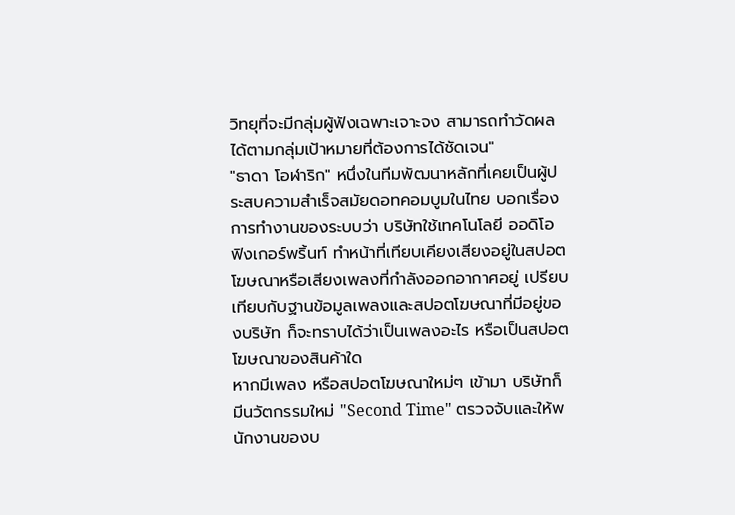วิทยุที่จะมีกลุ่มผู้ฟังเฉพาะเจาะจง สามารถทำวัดผลได้ตามกลุ่มเป้าหมายที่ต้องการได้ชัดเจน"
"ธาดา โอฬาริก" หนึ่งในทีมพัฒนาหลักที่เคยเป็นผู้ประสบความสำเร็จสมัยดอทคอมบูมในไทย บอกเรื่องการทำงานของระบบว่า บริษัทใช้เทคโนโลยี ออดิโอ ฟิงเกอร์พริ้นท์ ทำหน้าที่เทียบเคียงเสียงอยู่ในสปอตโฆษณาหรือเสียงเพลงที่กำลังออกอากาศอยู่ เปรียบเทียบกับฐานข้อมูลเพลงและสปอตโฆษณาที่มีอยู่ของบริษัท ก็จะทราบได้ว่าเป็นเพลงอะไร หรือเป็นสปอตโฆษณาของสินค้าใด
หากมีเพลง หรือสปอตโฆษณาใหม่ๆ เข้ามา บริษัทก็มีนวัตกรรมใหม่ "Second Time" ตรวจจับและให้พนักงานของบ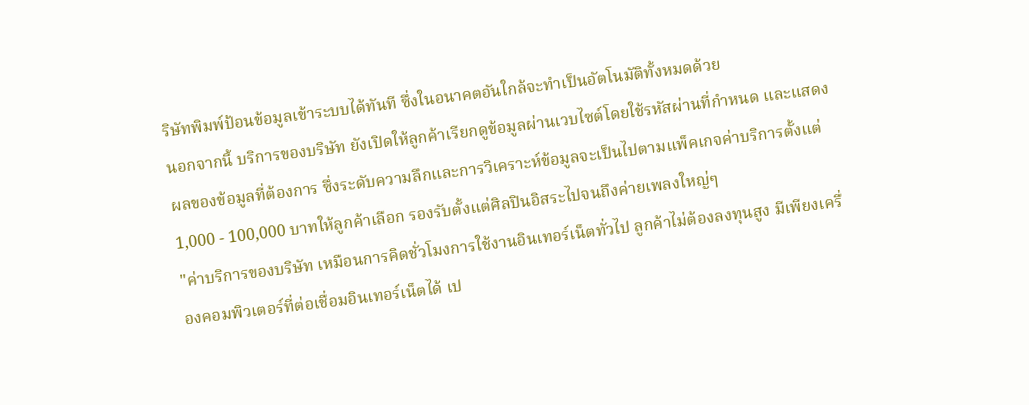ริษัทพิมพ์ป้อนข้อมูลเข้าระบบได้ทันที ซึ่งในอนาคตอันใกล้จะทำเป็นอัตโนมัติทั้งหมดด้วย
นอกจากนี้ บริการของบริษัท ยังเปิดให้ลูกค้าเรียกดูข้อมูลผ่านเวบไซต์โดยใช้รหัสผ่านที่กำหนด และแสดงผลของข้อมูลที่ต้องการ ซึ่งระดับความลึกและการวิเคราะห์ข้อมูลจะเป็นไปตามแพ็คเกจค่าบริการตั้งแต่ 1,000 - 100,000 บาทให้ลูกค้าเลือก รองรับตั้งแต่ศิลปินอิสระไปจนถึงค่ายเพลงใหญ่ๆ
"ค่าบริการของบริษัท เหมือนการคิดชั่วโมงการใช้งานอินเทอร์เน็ตทั่วไป ลูกค้าไม่ต้องลงทุนสูง มีเพียงเครื่องคอมพิวเตอร์ที่ต่อเชื่อมอินเทอร์เน็ตได้ เป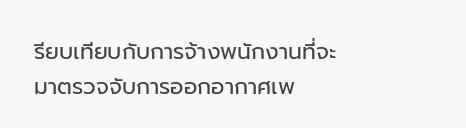รียบเทียบกับการจ้างพนักงานที่จะมาตรวจจับการออกอากาศเพ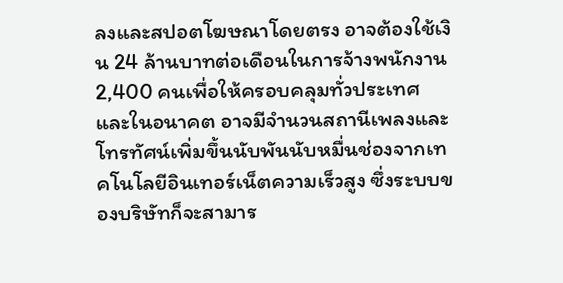ลงและสปอตโฆษณาโดยตรง อาจต้องใช้เงิน 24 ล้านบาทต่อเดือนในการจ้างพนักงาน 2,400 คนเพื่อให้ครอบคลุมทั่วประเทศ และในอนาคต อาจมีจำนวนสถานีเพลงและโทรทัศน์เพิ่มขึ้นนับพันนับหมื่นช่องจากเทคโนโลยีอินเทอร์เน็ตความเร็วสูง ซึ่งระบบของบริษัทก็จะสามาร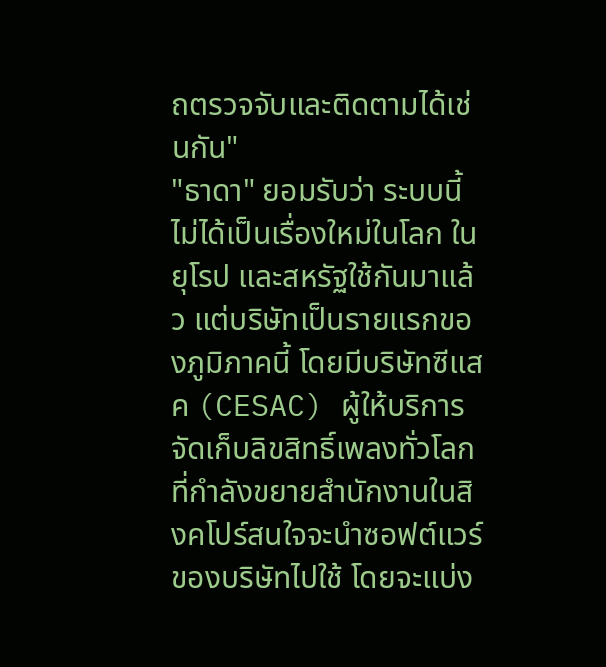ถตรวจจับและติดตามได้เช่นกัน"
"ธาดา" ยอมรับว่า ระบบนี้ไม่ได้เป็นเรื่องใหม่ในโลก ในยุโรป และสหรัฐใช้กันมาแล้ว แต่บริษัทเป็นรายแรกของภูมิภาคนี้ โดยมีบริษัทซีแสค (CESAC) ผู้ให้บริการจัดเก็บลิขสิทธิ์เพลงทั่วโลก ที่กำลังขยายสำนักงานในสิงคโปร์สนใจจะนำซอฟต์แวร์ของบริษัทไปใช้ โดยจะแบ่ง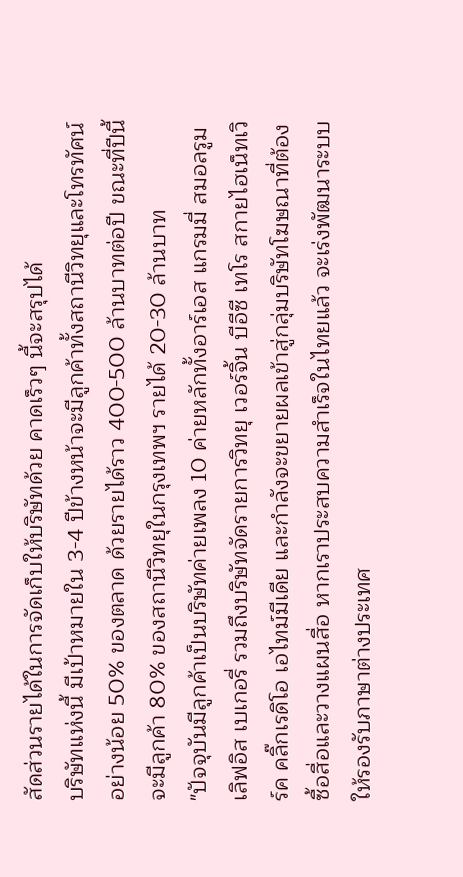สัดส่วนรายได้ในการจัดเก็บให้บริษัทด้วย คาดเร็วๆ นี้จะสรุปได้
บริษัทแห่งนี้ มีเป้าหมายใน 3-4 ปีข้างหน้าจะมีลูกค้าทั้งสถานีวิทยุและโทรทัศน์อย่างน้อย 50% ของตลาด ด้วยรายได้ราว 400-500 ล้านบาทต่อปี ขณะที่ปีนี้จะมีลูกค้า 80% ของสถานีวิทยุในกรุงเทพฯ รายได้ 20-30 ล้านบาท
"ปัจจุบันมีลูกค้าเป็นบริษัทค่ายเพลง 10 ค่ายหลักทั้งอาร์เอส แกรมมี่ สมอลรูม เลิฟอิส เบเกอรี่ รวมถึงบริษัทจัดรายการวิทยุ เวอร์จิ้น บีอีซี เทโร สกายไฮเน็ทเวิร์ค คลิ๊กเรดิโอ เอไทม์มีเดีย และกำลังจะขยายผลเข้าสู่กลุ่มบริษัทโฆษณาที่ต้องซื้อสื่อและวางแผนสื่อ หากเราประสบความสำเร็จในไทยแล้ว จะเร่งพัฒนาระบบให้รองรับภาษาต่างประเทศ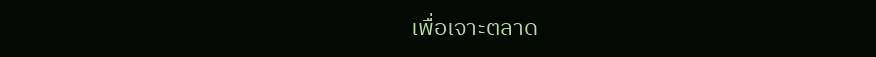เพื่อเจาะตลาด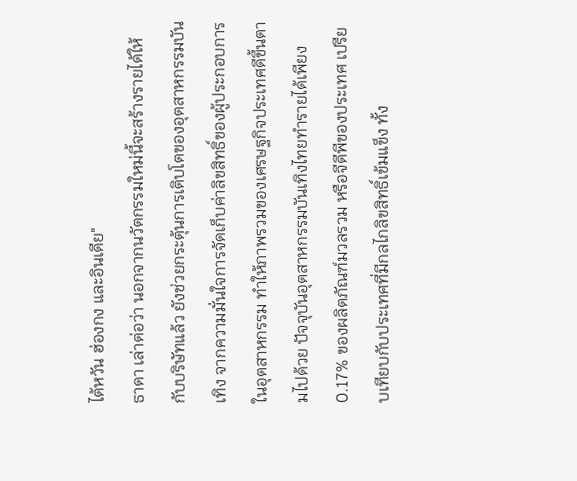ไต้หวัน ฮ่องกง และอินเดีย"
ธาดา เล่าต่อว่า นอกจากนวัตกรรมใหม่นี้จะสร้างรายได้ให้กับบริษัทแล้ว ยังช่วยกระตุ้นการเติบโตของอุตสาหกรรมบันเทิง จากความมั่นใจการจัดเก็บค่าลิขสิทธิ์ของผู้ประกอบการในอุตสาหกรรม ทำให้ภาพรวมของเศรษฐกิจประเทศดีขึ้นตามไปด้วย ปัจจุบันอุตสาหกรรมบันเทิงไทยทำรายได้เพียง 0.17% ของผลิตภัณฑ์มวลรวม หรือจีดีพีของประเทศ เปรียบเทียบกับประเทศที่มีกลไกลิขสิทธิ์เข้มแข็ง ทั้ง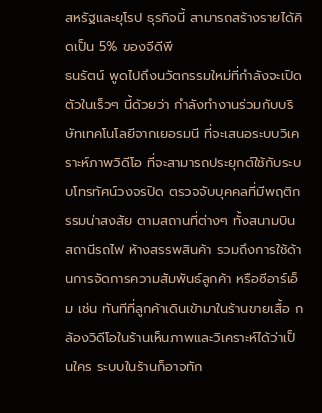สหรัฐและยุโรป ธุรกิจนี้ สามารถสร้างรายได้คิดเป็น 5% ของจีดีพี
ธนรัตน์ พูดไปถึงนวัตกรรมใหม่ที่กำลังจะเปิดตัวในเร็วๆ นี้ด้วยว่า กำลังทำงานร่วมกับบริษัทเทคโนโลยีจากเยอรมนี ที่จะเสนอระบบวิเคราะห์ภาพวิดีโอ ที่จะสามารถประยุกต์ใช้กับระบบโทรทัศน์วงจรปิด ตรวจจับบุคคลที่มีพฤติกรรมน่าสงสัย ตามสถานที่ต่างๆ ทั้งสนามบิน สถานีรถไฟ ห้างสรรพสินค้า รวมถึงการใช้ด้านการจัดการความสัมพันธ์ลูกค้า หรือซีอาร์เอ็ม เช่น ทันทีที่ลูกค้าเดินเข้ามาในร้านขายเสื้อ กล้องวิดีโอในร้านเห็นภาพและวิเคราะห์ได้ว่าเป็นใคร ระบบในร้านก็อาจทัก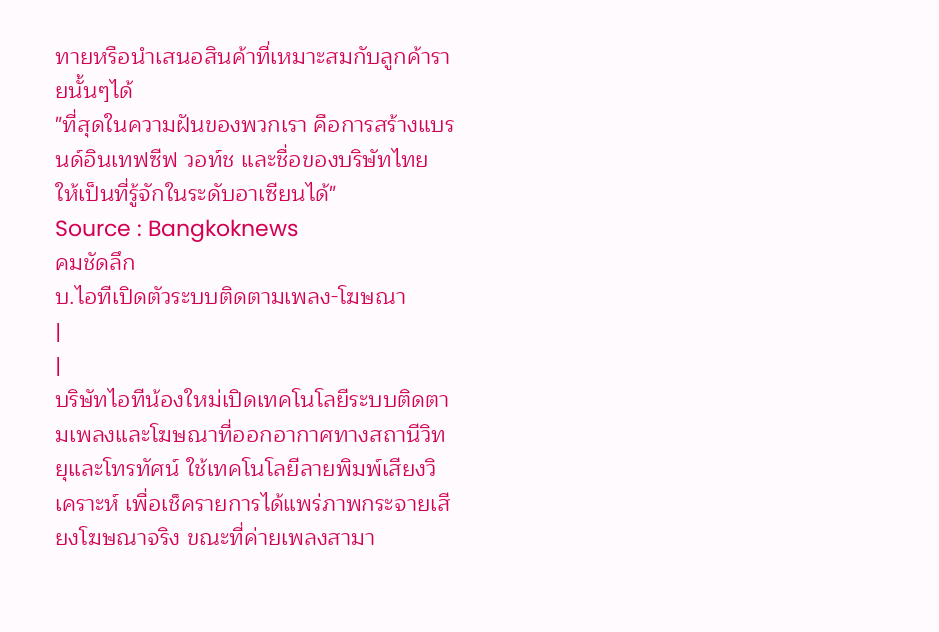ทายหรือนำเสนอสินค้าที่เหมาะสมกับลูกค้ารายนั้นๆได้
"ที่สุดในความฝันของพวกเรา คือการสร้างแบรนด์อินเทฟซีฟ วอท์ช และชื่อของบริษัทไทย ให้เป็นที่รู้จักในระดับอาเซียนได้"
Source : Bangkoknews
คมชัดลึก
บ.ไอทีเปิดตัวระบบติดตามเพลง-โฆษณา
|
|
บริษัทไอทีน้องใหม่เปิดเทคโนโลยีระบบติดตามเพลงและโฆษณาที่ออกอากาศทางสถานีวิทยุและโทรทัศน์ ใช้เทคโนโลยีลายพิมพ์เสียงวิเคราะห์ เพื่อเช็ครายการได้แพร่ภาพกระจายเสียงโฆษณาจริง ขณะที่ค่ายเพลงสามา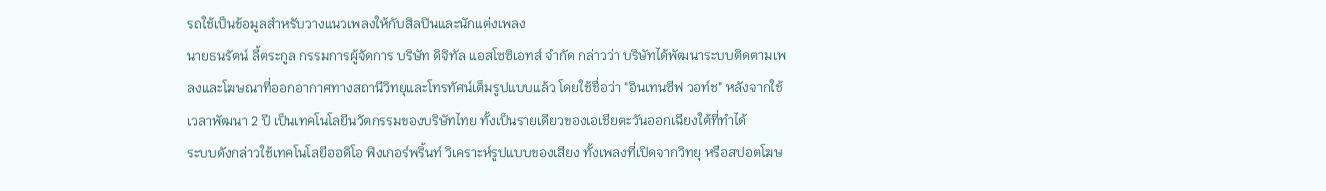รถใช้เป็นข้อมูลสำหรับวางแนวเพลงให้กับสิลปินและนักแต่งเพลง
นายธนรัตน์ ลี้ตระกูล กรรมการผู้จัดการ บริษัท ดิจิทัล แอสโซซิเอทส์ จำกัด กล่าวว่า บริษัทได้พัฒนาระบบติดตามเพลงและโฆษณาที่ออกอากาศทางสถานีวิทยุและโทรทัศน์เต็มรูปแบบแล้ว โดยใช้ชื่อว่า "อินเทนซีฟ วอท์ช" หลังจากใช้เวลาพัฒนา 2 ปี เป็นเทคโนโลยีนวัตกรรมของบริษัทไทย ทั้งเป็นรายเดียวของเอเชียตะวันออกเฉียงใต้ที่ทำได้
ระบบดังกล่าวใช้เทคโนโลยีออดิโอ ฟิงเกอร์พริ้นท์ วิเคราะห์รูปแบบของเสียง ทั้งเพลงที่เปิดจากวิทยุ หรือสปอตโฆษ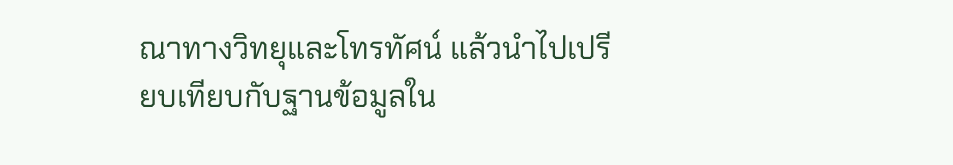ณาทางวิทยุและโทรทัศน์ แล้วนำไปเปรียบเทียบกับฐานข้อมูลใน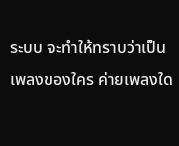ระบบ จะทำให้ทราบว่าเป็นเพลงของใคร ค่ายเพลงใด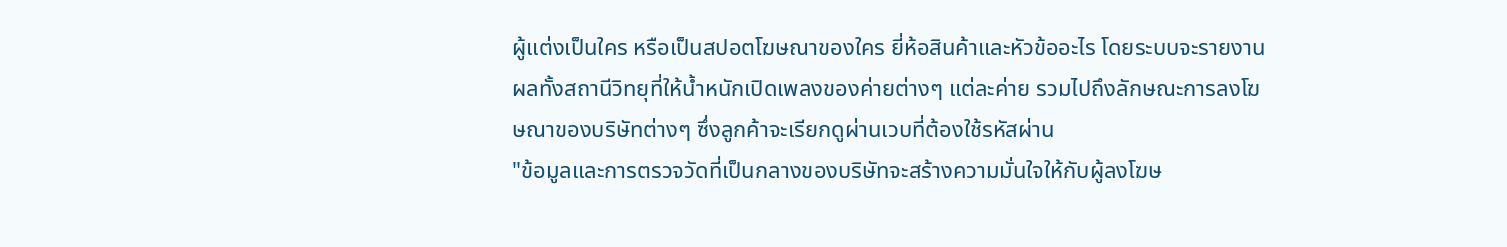ผู้แต่งเป็นใคร หรือเป็นสปอตโฆษณาของใคร ยี่ห้อสินค้าและหัวข้ออะไร โดยระบบจะรายงานผลทั้งสถานีวิทยุที่ให้น้ำหนักเปิดเพลงของค่ายต่างๆ แต่ละค่าย รวมไปถึงลักษณะการลงโฆษณาของบริษัทต่างๆ ซึ่งลูกค้าจะเรียกดูผ่านเวบที่ต้องใช้รหัสผ่าน
"ข้อมูลและการตรวจวัดที่เป็นกลางของบริษัทจะสร้างความมั่นใจให้กับผู้ลงโฆษ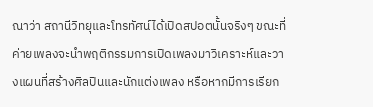ณาว่า สถานีวิทยุและโทรทัศน์ได้เปิดสปอตนั้นจริงๆ ขณะที่ค่ายเพลงจะนำพฤติกรรมการเปิดเพลงมาวิเคราะห์และวางแผนที่สร้างศิลปินและนักแต่งเพลง หรือหากมีการเรียก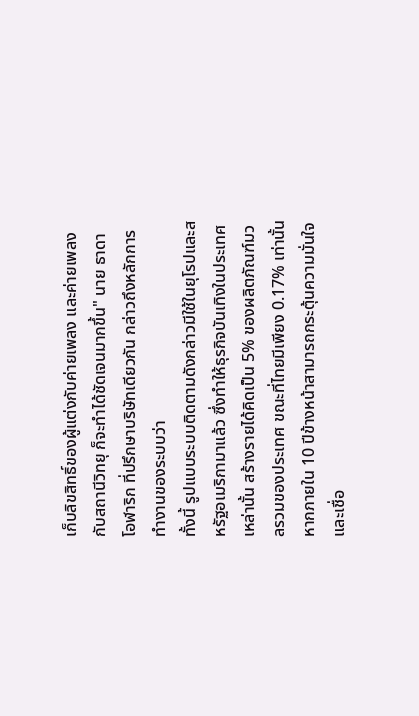เก็บลิขสิทธิ์ของผู้แต่งกับค่ายเพลง และค่ายเพลงกับสถานีวิทยุ ก็จะทำได้ชัดเจนมากขึ้น" นาย ธาดา โอฬาริก ที่ปรึกษาบริษัทเดียวกัน กล่าวถึงหลักการทำงานของระบบว่า
ทั้งนี้ รูปแบบระบบติดตามดังกล่าวมีใช้ในยุโรปและสหรัฐอเมริกามาแล้ว ซึ่งทำให้ธุรกิจบันเทิงในประเทศเหล่านั้น สร้างรายได้คิดเป็น 5% ของผลิตภัณฑ์มวลรวมของประเทศ ขณะที่ไทยมีเพียง 0.17% เท่านั้น หากภายใน 10 ปีข้างหน้าสามารถกระตุ้นความมั่นใจและเชื่อ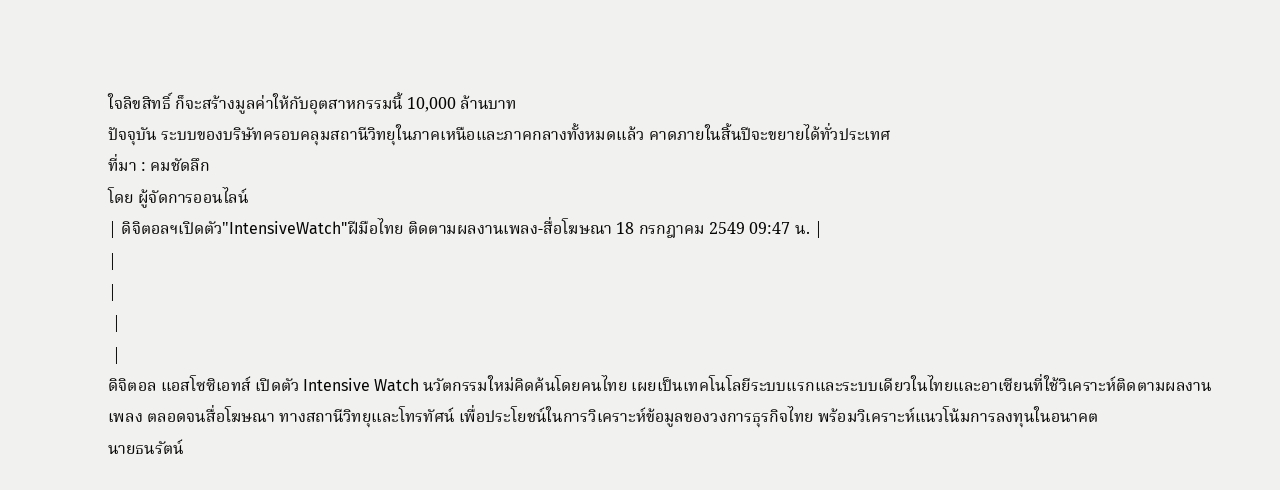ใจลิขสิทธิ์ ก็จะสร้างมูลค่าให้กับอุตสาหกรรมนี้ 10,000 ล้านบาท
ปัจจุบัน ระบบของบริษัทครอบคลุมสถานีวิทยุในภาคเหนือและภาคกลางทั้งหมดแล้ว คาดภายในสิ้นปีจะขยายได้ทั่วประเทศ
ที่มา : คมชัดลึก
โดย ผู้จัดการออนไลน์
| ดิจิตอลฯเปิดตัว"IntensiveWatch"ฝีมือไทย ติดตามผลงานเพลง-สื่อโฆษณา 18 กรกฎาคม 2549 09:47 น. |
|
|
 |
 |
ดิจิตอล แอสโซซิเอทส์ เปิดตัว Intensive Watch นวัตกรรมใหม่คิดค้นโดยคนไทย เผยเป็นเทคโนโลยีระบบแรกและระบบเดียวในไทยและอาเซียนที่ใช้วิเคราะห์ติดตามผลงานเพลง ตลอดจนสื่อโฆษณา ทางสถานีวิทยุและโทรทัศน์ เพื่อประโยชน์ในการวิเคราะห์ข้อมูลของวงการธุรกิจไทย พร้อมวิเคราะห์แนวโน้มการลงทุนในอนาคต
นายธนรัตน์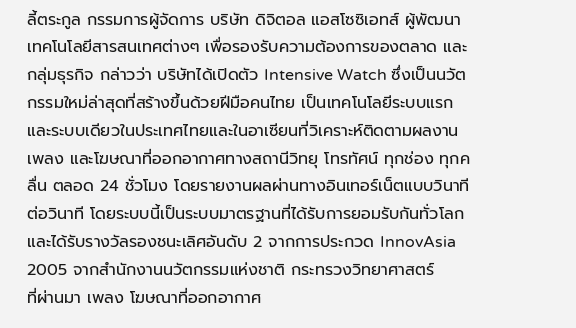ลี้ตระกูล กรรมการผู้จัดการ บริษัท ดิจิตอล แอสโซซิเอทส์ ผู้พัฒนาเทคโนโลยีสารสนเทศต่างๆ เพื่อรองรับความต้องการของตลาด และกลุ่มธุรกิจ กล่าวว่า บริษัทได้เปิดตัว Intensive Watch ซึ่งเป็นนวัตกรรมใหม่ล่าสุดที่สร้างขึ้นด้วยฝีมือคนไทย เป็นเทคโนโลยีระบบแรกและระบบเดียวในประเทศไทยและในอาเซียนที่วิเคราะห์ติดตามผลงานเพลง และโฆษณาที่ออกอากาศทางสถานีวิทยุ โทรทัศน์ ทุกช่อง ทุกคลื่น ตลอด 24 ชั่วโมง โดยรายงานผลผ่านทางอินเทอร์เน็ตแบบวินาทีต่อวินาที โดยระบบนี้เป็นระบบมาตรฐานที่ได้รับการยอมรับกันทั่วโลก และได้รับรางวัลรองชนะเลิศอันดับ 2 จากการประกวด InnovAsia 2005 จากสำนักงานนวัตกรรมแห่งชาติ กระทรวงวิทยาศาสตร์
ที่ผ่านมา เพลง โฆษณาที่ออกอากาศ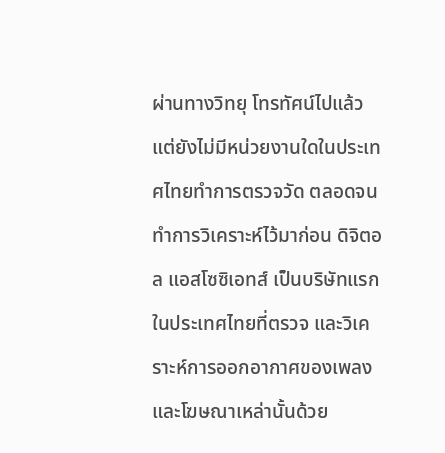ผ่านทางวิทยุ โทรทัศน์ไปแล้ว แต่ยังไม่มีหน่วยงานใดในประเทศไทยทำการตรวจวัด ตลอดจนทำการวิเคราะห์ไว้มาก่อน ดิจิตอล แอสโซซิเอทส์ เป็นบริษัทแรกในประเทศไทยที่ตรวจ และวิเคราะห์การออกอากาศของเพลงและโฆษณาเหล่านั้นด้วย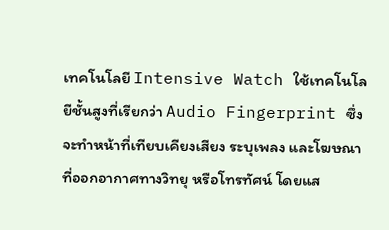เทคโนโลยี Intensive Watch ใช้เทคโนโลยีชั้นสูงที่เรียกว่า Audio Fingerprint ซึ่งจะทำหน้าที่เทียบเคียงเสียง ระบุเพลง และโฆษณาที่ออกอากาศทางวิทยุ หรือโทรทัศน์ โดยแส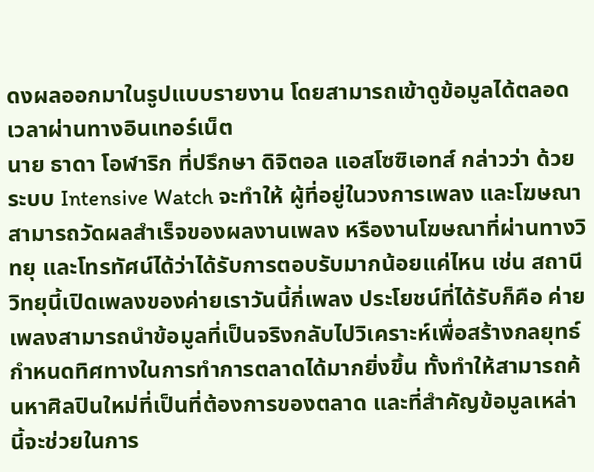ดงผลออกมาในรูปแบบรายงาน โดยสามารถเข้าดูข้อมูลได้ตลอดเวลาผ่านทางอินเทอร์เน็ต
นาย ธาดา โอฬาริก ที่ปรึกษา ดิจิตอล แอสโซซิเอทส์ กล่าวว่า ด้วยระบบ Intensive Watch จะทำให้ ผู้ที่อยู่ในวงการเพลง และโฆษณา สามารถวัดผลสำเร็จของผลงานเพลง หรืองานโฆษณาที่ผ่านทางวิทยุ และโทรทัศน์ได้ว่าได้รับการตอบรับมากน้อยแค่ไหน เช่น สถานีวิทยุนี้เปิดเพลงของค่ายเราวันนี้กี่เพลง ประโยชน์ที่ได้รับก็คือ ค่ายเพลงสามารถนำข้อมูลที่เป็นจริงกลับไปวิเคราะห์เพื่อสร้างกลยุทธ์กำหนดทิศทางในการทำการตลาดได้มากยิ่งขึ้น ทั้งทำให้สามารถค้นหาศิลปินใหม่ที่เป็นที่ต้องการของตลาด และที่สำคัญข้อมูลเหล่านี้จะช่วยในการ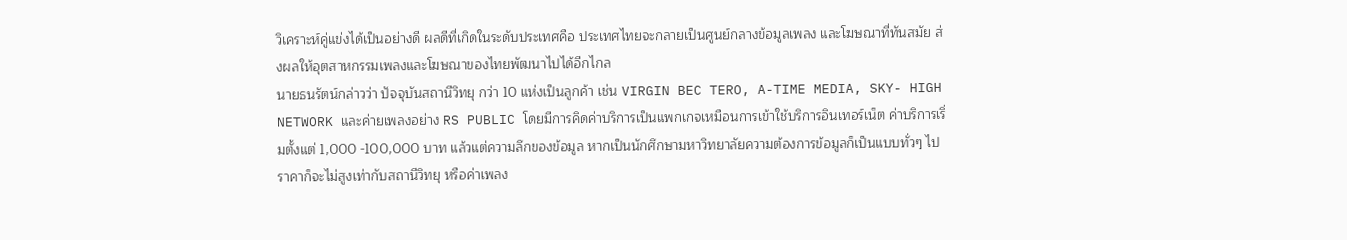วิเคราะห์คู่แข่งได้เป็นอย่างดี ผลดีที่เกิดในระดับประเทศคือ ประเทศไทยจะกลายเป็นศูนย์กลางข้อมูลเพลง และโฆษณาที่ทันสมัย ส่งผลให้อุตสาหกรรมเพลงและโฆษณาของไทยพัฒนาไปได้อีกไกล
นายธนรัตน์กล่าวว่า ปัจจุบันสถานีวิทยุ กว่า 10 แห่งเป็นลูกค้า เช่น VIRGIN BEC TERO, A-TIME MEDIA, SKY- HIGH NETWORK และค่ายเพลงอย่าง RS PUBLIC โดยมีการคิดค่าบริการเป็นแพกเกจเหมือนการเข้าใช้บริการอินเทอร์เน็ต ค่าบริการเริ่มตั้งแต่ 1,000 -100,000 บาท แล้วแต่ความลึกของข้อมูล หากเป็นนักศึกษามหาวิทยาลัยความต้องการข้อมูลก็เป็นแบบทั่วๆ ไปราคาก็จะไม่สูงเท่ากับสถานีวิทยุ หรือค่าเพลง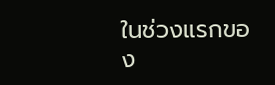ในช่วงแรกของ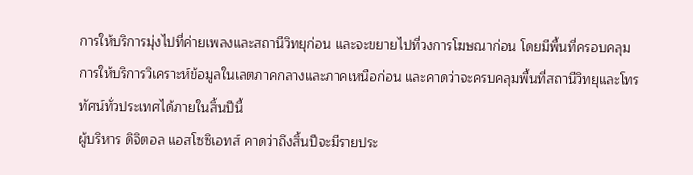การให้บริการมุ่งไปที่ค่ายเพลงและสถานีวิทยุก่อน และจะขยายไปที่วงการโฆษณาก่อน โดยมีพื้นที่ครอบคลุมการให้บริการวิเคราะห์ข้อมูลในเลตภาคกลางและภาคเหนือก่อน และคาดว่าจะครบคลุมพื้นที่สถานีวิทยุและโทรทัศน์ทั่วประเทศได้ภายในสิ้นปีนี้
ผู้บริหาร ดิจิตอล แอสโซซิเอทส์ คาดว่าถึงสิ้นปีจะมีรายประ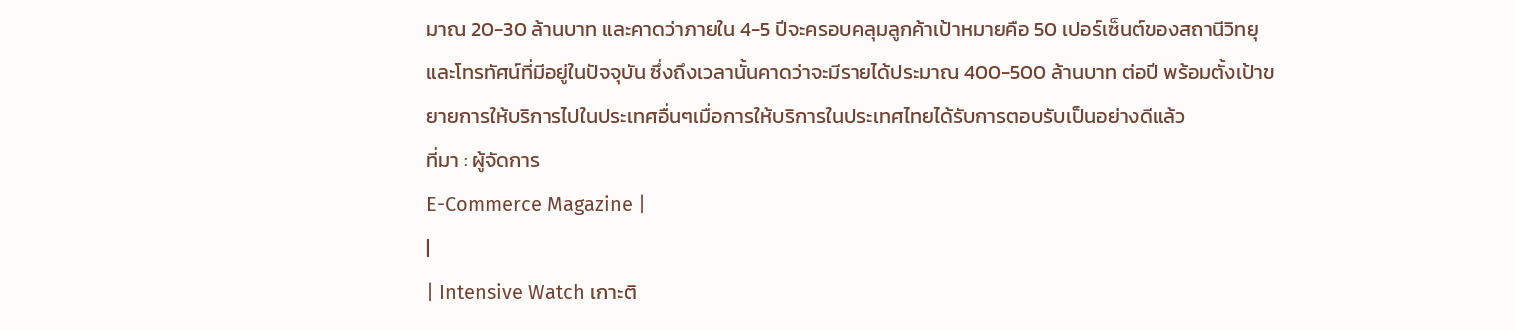มาณ 20-30 ล้านบาท และคาดว่าภายใน 4-5 ปีจะครอบคลุมลูกค้าเป้าหมายคือ 50 เปอร์เซ็นต์ของสถานีวิทยุ และโทรทัศน์ที่มีอยู่ในปัจจุบัน ซึ่งถึงเวลานั้นคาดว่าจะมีรายได้ประมาณ 400-500 ล้านบาท ต่อปี พร้อมตั้งเป้าขยายการให้บริการไปในประเทศอื่นๆเมื่อการให้บริการในประเทศไทยได้รับการตอบรับเป็นอย่างดีแล้ว
ที่มา : ผู้จัดการ
E-Commerce Magazine |
|
| Intensive Watch เกาะติ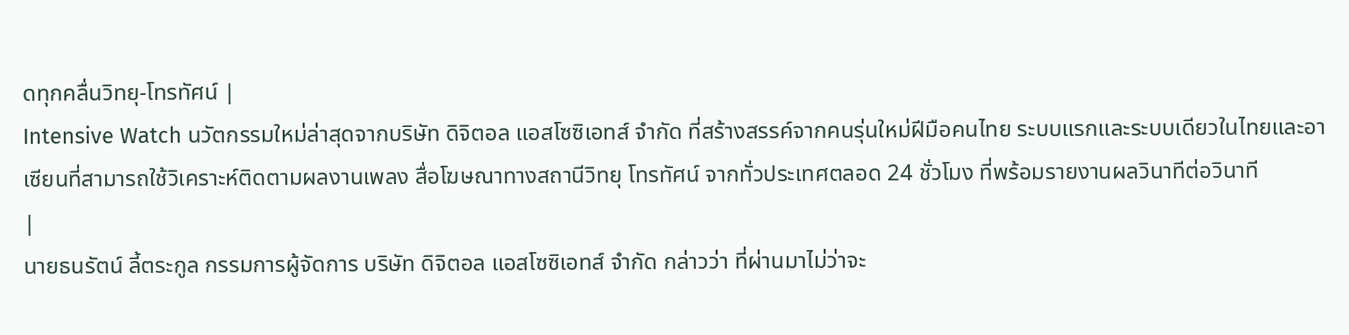ดทุกคลื่นวิทยุ-โทรทัศน์ |
Intensive Watch นวัตกรรมใหม่ล่าสุดจากบริษัท ดิจิตอล แอสโซซิเอทส์ จำกัด ที่สร้างสรรค์จากคนรุ่นใหม่ฝีมือคนไทย ระบบแรกและระบบเดียวในไทยและอาเซียนที่สามารถใช้วิเคราะห์ติดตามผลงานเพลง สื่อโฆษณาทางสถานีวิทยุ โทรทัศน์ จากทั่วประเทศตลอด 24 ชั่วโมง ที่พร้อมรายงานผลวินาทีต่อวินาที
|
นายธนรัตน์ ลี้ตระกูล กรรมการผู้จัดการ บริษัท ดิจิตอล แอสโซซิเอทส์ จำกัด กล่าวว่า ที่ผ่านมาไม่ว่าจะ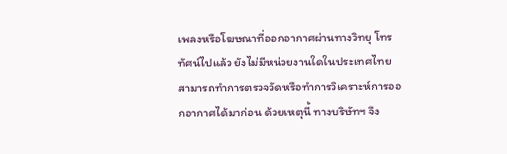เพลงหรือโฆษณาที่ออกอากาศผ่านทางวิทยุ โทรทัศน์ไปแล้ว ยังไม่มีหน่วยงานใดในประเทศไทยสามารถทำการตรวจวัดหรือทำการวิเคราะห์การออกอากาศได้มาก่อน ด้วยเหตุนี้ ทางบริษัทฯ จึง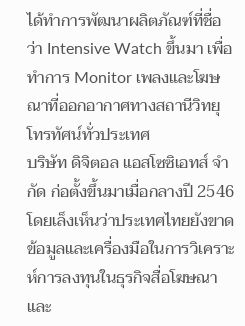ได้ทำการพัฒนาผลิตภัณฑ์ที่ชื่อว่า Intensive Watch ขึ้นมา เพื่อทำการ Monitor เพลงและโฆษณาที่ออกอากาศทางสถานีวิทยุ โทรทัศน์ทั่วประเทศ
บริษัท ดิจิตอล แอสโซซิเอทส์ จำกัด ก่อตั้งขึ้นมาเมื่อกลางปี 2546 โดยเล็งเห็นว่าประเทศไทยยังขาดข้อมูลและเครื่องมือในการวิเคราะห์การลงทุนในธุรกิจสื่อโฆษณาและ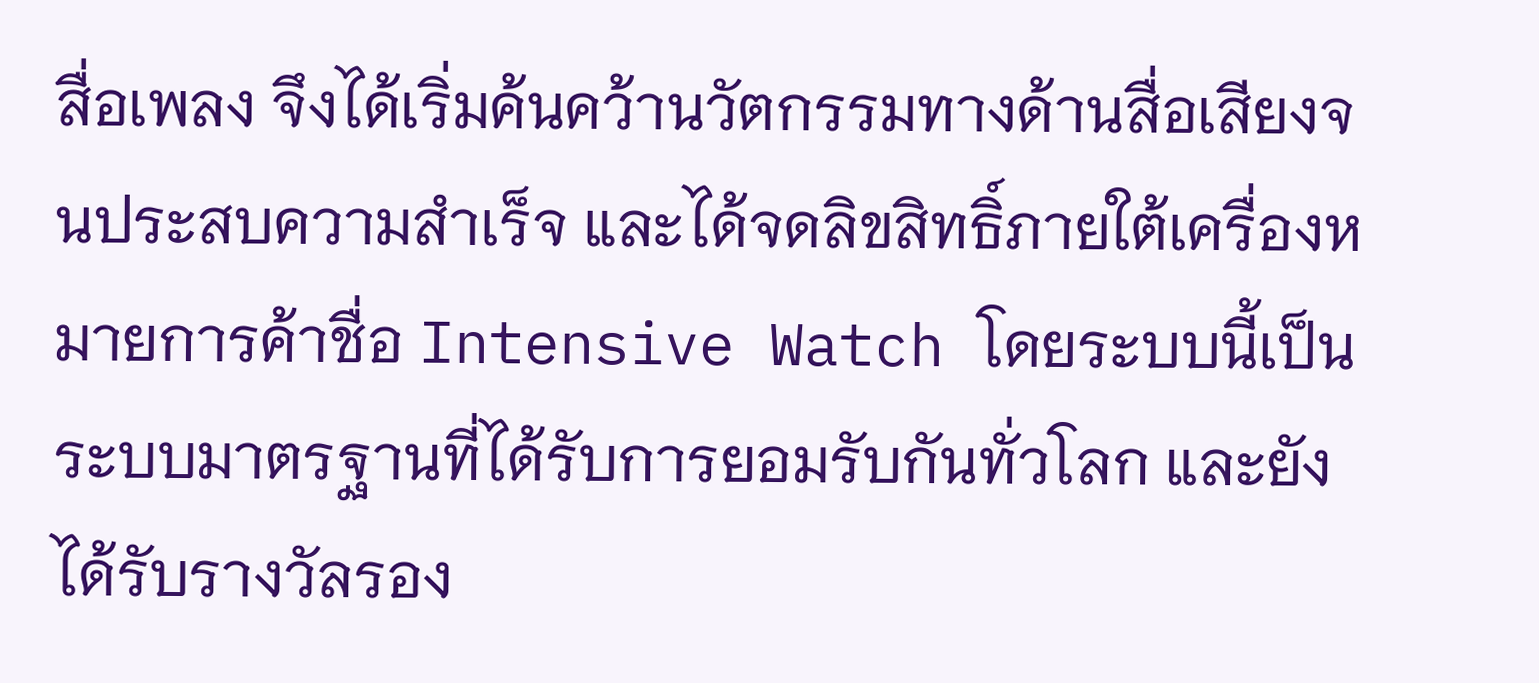สื่อเพลง จึงได้เริ่มค้นคว้านวัตกรรมทางด้านสื่อเสียงจนประสบความสำเร็จ และได้จดลิขสิทธิ์ภายใต้เครื่องหมายการค้าชื่อ Intensive Watch โดยระบบนี้เป็นระบบมาตรฐานที่ได้รับการยอมรับกันทั่วโลก และยังได้รับรางวัลรอง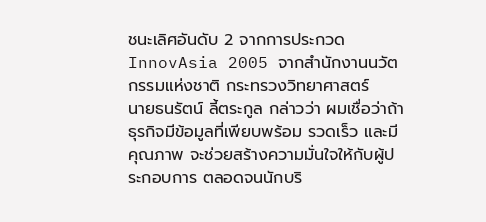ชนะเลิศอันดับ 2 จากการประกวด InnovAsia 2005 จากสำนักงานนวัตกรรมแห่งชาติ กระทรวงวิทยาศาสตร์
นายธนรัตน์ ลี้ตระกูล กล่าวว่า ผมเชื่อว่าถ้าธุรกิจมีข้อมูลที่เพียบพร้อม รวดเร็ว และมีคุณภาพ จะช่วยสร้างความมั่นใจให้กับผู้ประกอบการ ตลอดจนนักบริ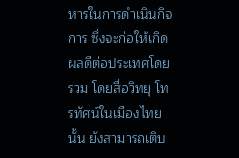หารในการดำเนินกิจการ ซึ่งจะก่อให้เกิดผลดีต่อประเทศโดยรวม โดยสื่อวิทยุ โทรทัศน์ในเมืองไทยนั้น ยังสามารถเติบ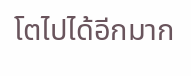โตไปได้อีกมาก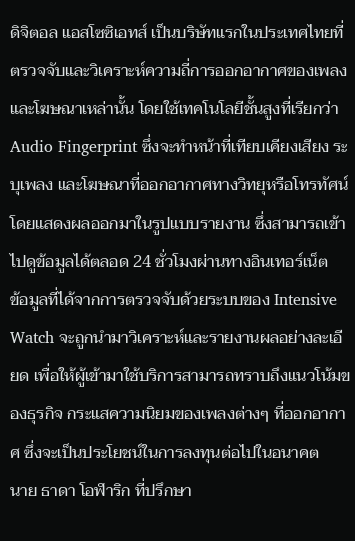ดิจิตอล แอสโซซิเอทส์ เป็นบริษัทแรกในประเทศไทยที่ตรวจจับและวิเคราะห์ความถี่การออกอากาศของเพลงและโฆษณาเหล่านั้น โดยใช้เทคโนโลยีชั้นสูงที่เรียกว่า Audio Fingerprint ซึ่งจะทำหน้าที่เทียบเคียงเสียง ระบุเพลง และโฆษณาที่ออกอากาศทางวิทยุหรือโทรทัศน์ โดยแสดงผลออกมาในรูปแบบรายงาน ซึ่งสามารถเข้าไปดูข้อมูลได้ตลอด 24 ชั่วโมงผ่านทางอินเทอร์เน็ต
ข้อมูลที่ได้จากการตรวจจับด้วยระบบของ Intensive Watch จะถูกนำมาวิเคราะห์และรายงานผลอย่างละเอียด เพื่อให้ผู้เข้ามาใช้บริการสามารถทราบถึงแนวโน้มของธุรกิจ กระแสความนิยมของเพลงต่างๆ ที่ออกอากาศ ซึ่งจะเป็นประโยชน์ในการลงทุนต่อไปในอนาคต
นาย ธาดา โอฬาริก ที่ปรึกษา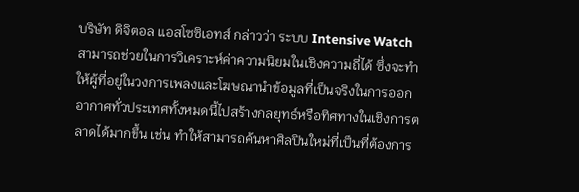บริษัท ดิจิตอล แอสโซซิเอทส์ กล่าวว่า ระบบ Intensive Watch สามารถช่วยในการวิเคราะห์ค่าความนิยมในเชิงความถี่ได้ ซึ่งจะทำให้ผู้ที่อยู่ในวงการเพลงและโฆษณานำข้อมูลที่เป็นจริงในการออกอากาศทั่วประเทศทั้งหมดนี้ไปสร้างกลยุทธ์หรือทิศทางในเชิงการตลาดได้มากขึ้น เช่น ทำให้สามารถค้นหาศิลปินใหม่ที่เป็นที่ต้องการ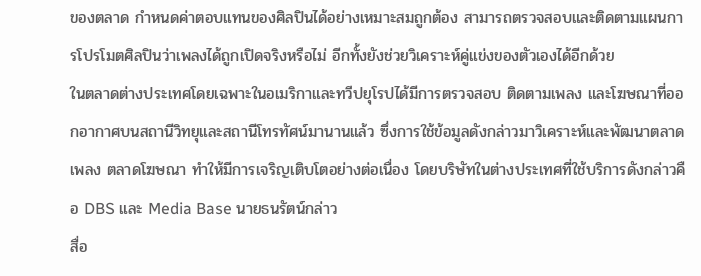ของตลาด กำหนดค่าตอบแทนของศิลปินได้อย่างเหมาะสมถูกต้อง สามารถตรวจสอบและติดตามแผนการโปรโมตศิลปินว่าเพลงได้ถูกเปิดจริงหรือไม่ อีกทั้งยังช่วยวิเคราะห์คู่แข่งของตัวเองได้อีกด้วย
ในตลาดต่างประเทศโดยเฉพาะในอเมริกาและทวีปยุโรปได้มีการตรวจสอบ ติดตามเพลง และโฆษณาที่ออกอากาศบนสถานีวิทยุและสถานีโทรทัศน์มานานแล้ว ซึ่งการใช้ข้อมูลดังกล่าวมาวิเคราะห์และพัฒนาตลาดเพลง ตลาดโฆษณา ทำให้มีการเจริญเติบโตอย่างต่อเนื่อง โดยบริษัทในต่างประเทศที่ใช้บริการดังกล่าวคือ DBS และ Media Base นายธนรัตน์กล่าว
สื่อ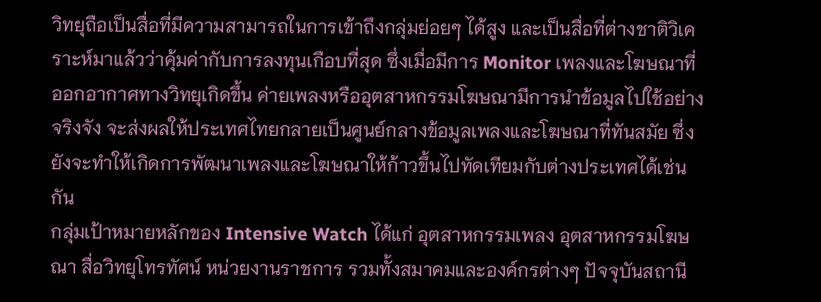วิทยุถือเป็นสื่อที่มีความสามารถในการเข้าถึงกลุ่มย่อยๆ ได้สูง และเป็นสื่อที่ต่างชาติวิเคราะห์มาแล้วว่าคุ้มค่ากับการลงทุนเกือบที่สุด ซึ่งเมื่อมีการ Monitor เพลงและโฆษณาที่ออกอากาศทางวิทยุเกิดขึ้น ค่ายเพลงหรืออุตสาหกรรมโฆษณามีการนำข้อมูลไปใช้อย่างจริงจัง จะส่งผลให้ประเทศไทยกลายเป็นศูนย์กลางข้อมูลเพลงและโฆษณาที่ทันสมัย ซึ่งยังจะทำให้เกิดการพัฒนาเพลงและโฆษณาให้ก้าวขึ้นไปทัดเทียมกับต่างประเทศได้เช่นกัน
กลุ่มเป้าหมายหลักของ Intensive Watch ได้แก่ อุตสาหกรรมเพลง อุตสาหกรรมโฆษณา สื่อวิทยุโทรทัศน์ หน่วยงานราชการ รวมทั้งสมาคมและองค์กรต่างๆ ปัจจุบันสถานี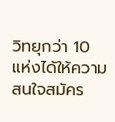วิทยุกว่า 10 แห่งได้ให้ความสนใจสมัคร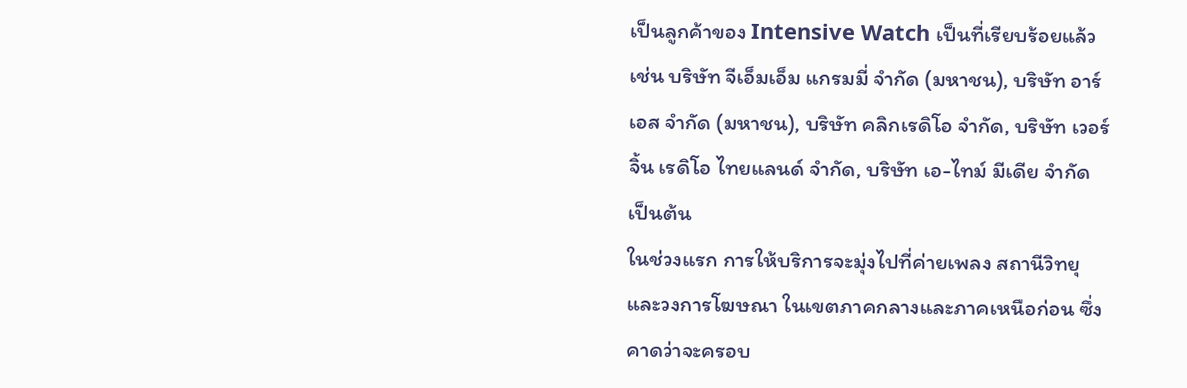เป็นลูกค้าของ Intensive Watch เป็นที่เรียบร้อยแล้ว เช่น บริษัท จีเอ็มเอ็ม แกรมมี่ จำกัด (มหาชน), บริษัท อาร์เอส จำกัด (มหาชน), บริษัท คลิกเรดิโอ จำกัด, บริษัท เวอร์จิ้น เรดิโอ ไทยแลนด์ จำกัด, บริษัท เอ-ไทม์ มีเดีย จำกัด เป็นต้น
ในช่วงแรก การให้บริการจะมุ่งไปที่ค่ายเพลง สถานีวิทยุ และวงการโฆษณา ในเขตภาคกลางและภาคเหนือก่อน ซึ่งคาดว่าจะครอบ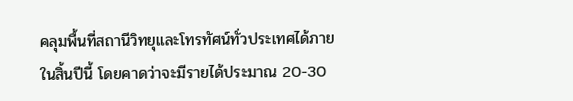คลุมพื้นที่สถานีวิทยุและโทรทัศน์ทั่วประเทศได้ภายในสิ้นปีนี้ โดยคาดว่าจะมีรายได้ประมาณ 20-30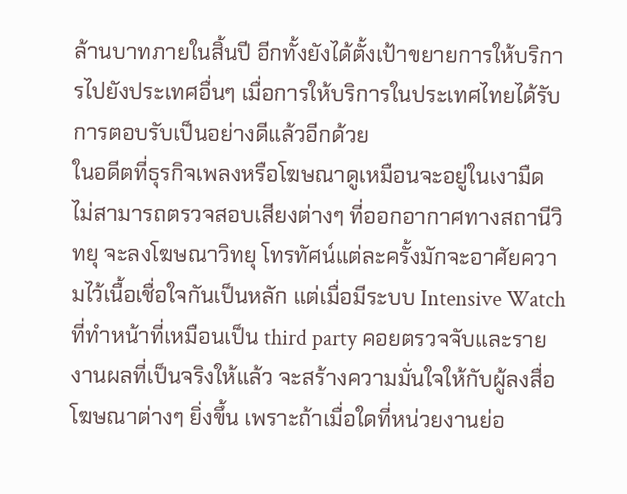ล้านบาทภายในสิ้นปี อีกทั้งยังได้ตั้งเป้าขยายการให้บริการไปยังประเทศอื่นๆ เมื่อการให้บริการในประเทศไทยได้รับการตอบรับเป็นอย่างดีแล้วอีกด้วย
ในอดีตที่ธุรกิจเพลงหรือโฆษณาดูเหมือนจะอยู่ในเงามืด ไม่สามารถตรวจสอบเสียงต่างๆ ที่ออกอากาศทางสถานีวิทยุ จะลงโฆษณาวิทยุ โทรทัศน์แต่ละครั้งมักจะอาศัยความไว้เนื้อเชื่อใจกันเป็นหลัก แต่เมื่อมีระบบ Intensive Watch ที่ทำหน้าที่เหมือนเป็น third party คอยตรวจจับและรายงานผลที่เป็นจริงให้แล้ว จะสร้างความมั่นใจให้กับผู้ลงสื่อโฆษณาต่างๆ ยิ่งขึ้น เพราะถ้าเมื่อใดที่หน่วยงานย่อ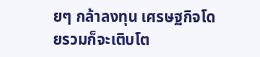ยๆ กล้าลงทุน เศรษฐกิจโดยรวมก็จะเติบโต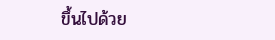ขึ้นไปด้วย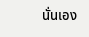นั่นเอง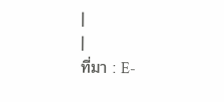|
|
ที่มา : E-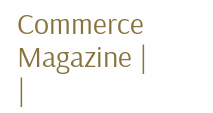Commerce Magazine |
|